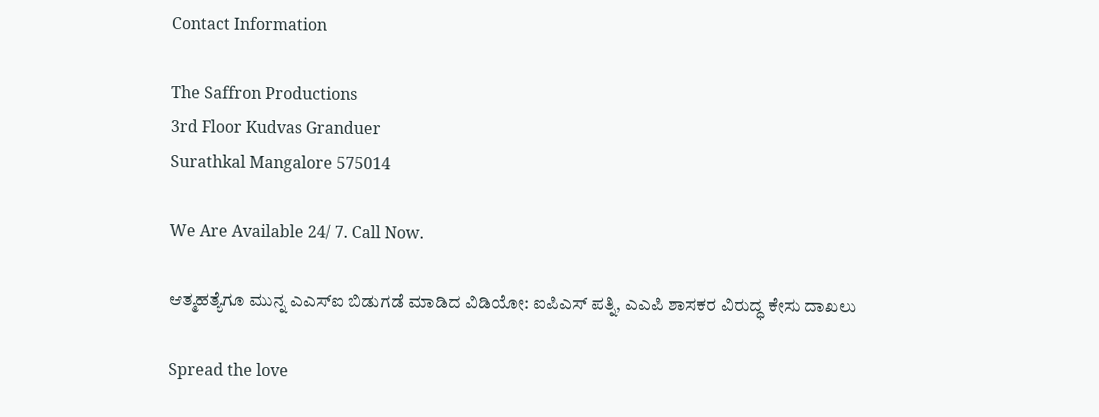Contact Information

The Saffron Productions
3rd Floor Kudvas Granduer
Surathkal Mangalore 575014

We Are Available 24/ 7. Call Now.

ಆತ್ಮಹತ್ಯೆಗೂ ಮುನ್ನ ಎಎಸ್‌ಐ ಬಿಡುಗಡೆ ಮಾಡಿದ ವಿಡಿಯೋ: ಐಪಿಎಸ್ ಪತ್ನಿ, ಎಎಪಿ ಶಾಸಕರ ವಿರುದ್ಧ ಕೇಸು ದಾಖಲು

Spread the love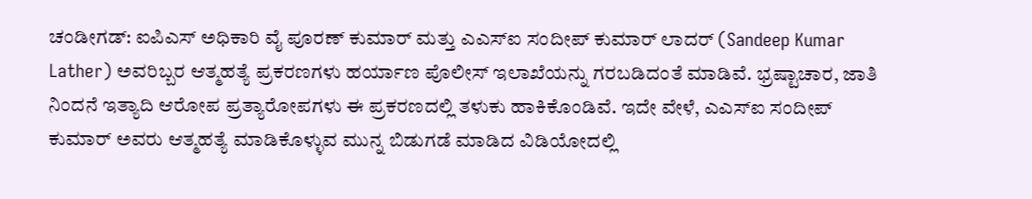ಚಂಡೀಗಡ್: ಐಪಿಎಸ್ ಅಧಿಕಾರಿ ವೈ ಪೂರಣ್ ಕುಮಾರ್ ಮತ್ತು ಎಎಸ್ಐ ಸಂದೀಪ್ ಕುಮಾರ್ ಲಾದರ್ (Sandeep Kumar Lather) ಅವರಿಬ್ಬರ ಆತ್ಮಹತ್ಯೆ ಪ್ರಕರಣಗಳು ಹರ್ಯಾಣ ಪೊಲೀಸ್ ಇಲಾಖೆಯನ್ನು ಗರಬಡಿದಂತೆ ಮಾಡಿವೆ. ಭ್ರಷ್ಟಾಚಾರ, ಜಾತಿ ನಿಂದನೆ ಇತ್ಯಾದಿ ಆರೋಪ ಪ್ರತ್ಯಾರೋಪಗಳು ಈ ಪ್ರಕರಣದಲ್ಲಿ ತಳುಕು ಹಾಕಿಕೊಂಡಿವೆ. ಇದೇ ವೇಳೆ, ಎಎಸ್ಐ ಸಂದೀಪ್ ಕುಮಾರ್ ಅವರು ಆತ್ಮಹತ್ಯೆ ಮಾಡಿಕೊಳ್ಳುವ ಮುನ್ನ ಬಿಡುಗಡೆ ಮಾಡಿದ ವಿಡಿಯೋದಲ್ಲಿ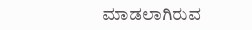ಮಾಡಲಾಗಿರುವ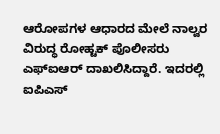ಆರೋಪಗಳ ಆಧಾರದ ಮೇಲೆ ನಾಲ್ವರ ವಿರುದ್ಧ ರೋಹ್ಟಕ್ ಪೊಲೀಸರು ಎಫ್ಐಆರ್ ದಾಖಲಿಸಿದ್ದಾರೆ. ಇದರಲ್ಲಿ ಐಪಿಎಸ್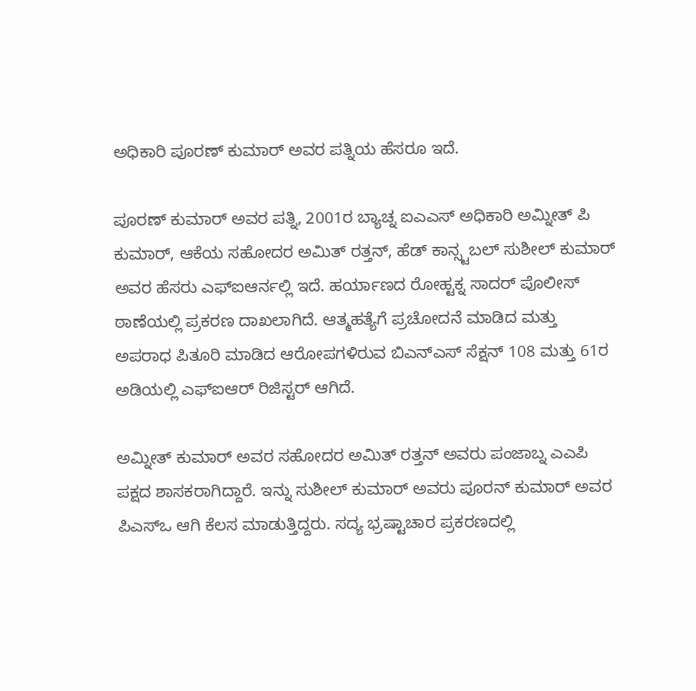ಅಧಿಕಾರಿ ಪೂರಣ್ ಕುಮಾರ್ ಅವರ ಪತ್ನಿಯ ಹೆಸರೂ ಇದೆ.

ಪೂರಣ್ ಕುಮಾರ್ ಅವರ ಪತ್ನಿ, 2001ರ ಬ್ಯಾಚ್ನ ಐಎಎಸ್ ಅಧಿಕಾರಿ ಅಮ್ನೀತ್ ಪಿ ಕುಮಾರ್, ಆಕೆಯ ಸಹೋದರ ಅಮಿತ್ ರತ್ತನ್, ಹೆಡ್ ಕಾನ್ಸ್ಟಬಲ್ ಸುಶೀಲ್ ಕುಮಾರ್ ಅವರ ಹೆಸರು ಎಫ್ಐಆರ್ನಲ್ಲಿ ಇದೆ. ಹರ್ಯಾಣದ ರೋಹ್ಟಕ್ನ ಸಾದರ್ ಪೊಲೀಸ್ ಠಾಣೆಯಲ್ಲಿ ಪ್ರಕರಣ ದಾಖಲಾಗಿದೆ. ಆತ್ಮಹತ್ಯೆಗೆ ಪ್ರಚೋದನೆ ಮಾಡಿದ ಮತ್ತು ಅಪರಾಧ ಪಿತೂರಿ ಮಾಡಿದ ಆರೋಪಗಳಿರುವ ಬಿಎನ್ಎಸ್ ಸೆಕ್ಷನ್ 108 ಮತ್ತು 61ರ ಅಡಿಯಲ್ಲಿ ಎಫ್ಐಆರ್ ರಿಜಿಸ್ಟರ್ ಆಗಿದೆ.

ಅಮ್ನೀತ್ ಕುಮಾರ್ ಅವರ ಸಹೋದರ ಅಮಿತ್ ರತ್ತನ್ ಅವರು ಪಂಜಾಬ್ನ ಎಎಪಿ ಪಕ್ಷದ ಶಾಸಕರಾಗಿದ್ದಾರೆ. ಇನ್ನು ಸುಶೀಲ್ ಕುಮಾರ್ ಅವರು ಪೂರನ್ ಕುಮಾರ್ ಅವರ ಪಿಎಸ್ಒ ಆಗಿ ಕೆಲಸ ಮಾಡುತ್ತಿದ್ದರು. ಸದ್ಯ ಭ್ರಷ್ಟಾಚಾರ ಪ್ರಕರಣದಲ್ಲಿ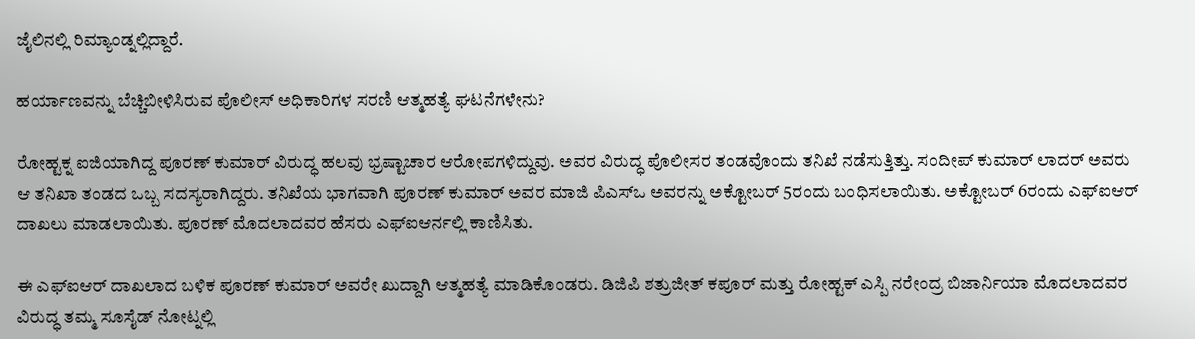ಜೈಲಿನಲ್ಲಿ ರಿಮ್ಯಾಂಡ್ನಲ್ಲಿದ್ದಾರೆ.

ಹರ್ಯಾಣವನ್ನು ಬೆಚ್ಚಿಬೀಳಿಸಿರುವ ಪೊಲೀಸ್ ಅಧಿಕಾರಿಗಳ ಸರಣಿ ಆತ್ಮಹತ್ಯೆ ಘಟನೆಗಳೇನು?

ರೋಹ್ಟಕ್ನ ಐಜಿಯಾಗಿದ್ದ ಪೂರಣ್ ಕುಮಾರ್ ವಿರುದ್ಧ ಹಲವು ಭ್ರಷ್ಟಾಚಾರ ಆರೋಪಗಳಿದ್ದುವು. ಅವರ ವಿರುದ್ಧ ಪೊಲೀಸರ ತಂಡವೊಂದು ತನಿಖೆ ನಡೆಸುತ್ತಿತ್ತು. ಸಂದೀಪ್ ಕುಮಾರ್ ಲಾದರ್ ಅವರು ಆ ತನಿಖಾ ತಂಡದ ಒಬ್ಬ ಸದಸ್ಯರಾಗಿದ್ದರು. ತನಿಖೆಯ ಭಾಗವಾಗಿ ಪೂರಣ್ ಕುಮಾರ್ ಅವರ ಮಾಜಿ ಪಿಎಸ್ಒ ಅವರನ್ನು ಅಕ್ಟೋಬರ್ 5ರಂದು ಬಂಧಿಸಲಾಯಿತು. ಅಕ್ಟೋಬರ್ 6ರಂದು ಎಫ್ಐಆರ್ ದಾಖಲು ಮಾಡಲಾಯಿತು. ಪೂರಣ್ ಮೊದಲಾದವರ ಹೆಸರು ಎಫ್ಐಆರ್ನಲ್ಲಿ ಕಾಣಿಸಿತು.

ಈ ಎಫ್ಐಆರ್ ದಾಖಲಾದ ಬಳಿಕ ಪೂರಣ್ ಕುಮಾರ್ ಅವರೇ ಖುದ್ದಾಗಿ ಆತ್ಮಹತ್ಯೆ ಮಾಡಿಕೊಂಡರು. ಡಿಜಿಪಿ ಶತ್ರುಜೀತ್ ಕಪೂರ್ ಮತ್ತು ರೋಹ್ಟಕ್ ಎಸ್ಪಿ ನರೇಂದ್ರ ಬಿಜಾರ್ನಿಯಾ ಮೊದಲಾದವರ ವಿರುದ್ಧ ತಮ್ಮ ಸೂಸೈಡ್ ನೋಟ್ನಲ್ಲಿ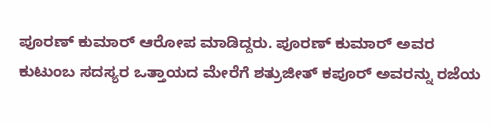ಪೂರಣ್ ಕುಮಾರ್ ಆರೋಪ ಮಾಡಿದ್ದರು. ಪೂರಣ್ ಕುಮಾರ್ ಅವರ ಕುಟುಂಬ ಸದಸ್ಯರ ಒತ್ತಾಯದ ಮೇರೆಗೆ ಶತ್ರುಜೀತ್ ಕಪೂರ್ ಅವರನ್ನು ರಜೆಯ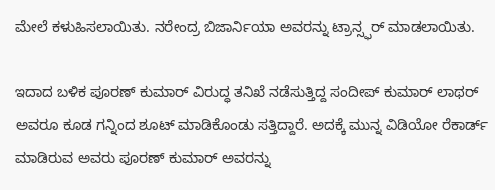ಮೇಲೆ ಕಳುಹಿಸಲಾಯಿತು. ನರೇಂದ್ರ ಬಿಜಾರ್ನಿಯಾ ಅವರನ್ನು ಟ್ರಾನ್ಸ್ಫರ್ ಮಾಡಲಾಯಿತು.

ಇದಾದ ಬಳಿಕ ಪೂರಣ್ ಕುಮಾರ್ ವಿರುದ್ಧ ತನಿಖೆ ನಡೆಸುತ್ತಿದ್ದ ಸಂದೀಪ್ ಕುಮಾರ್ ಲಾಥರ್ ಅವರೂ ಕೂಡ ಗನ್ನಿಂದ ಶೂಟ್ ಮಾಡಿಕೊಂಡು ಸತ್ತಿದ್ದಾರೆ. ಅದಕ್ಕೆ ಮುನ್ನ ವಿಡಿಯೋ ರೆಕಾರ್ಡ್ ಮಾಡಿರುವ ಅವರು ಪೂರಣ್ ಕುಮಾರ್ ಅವರನ್ನು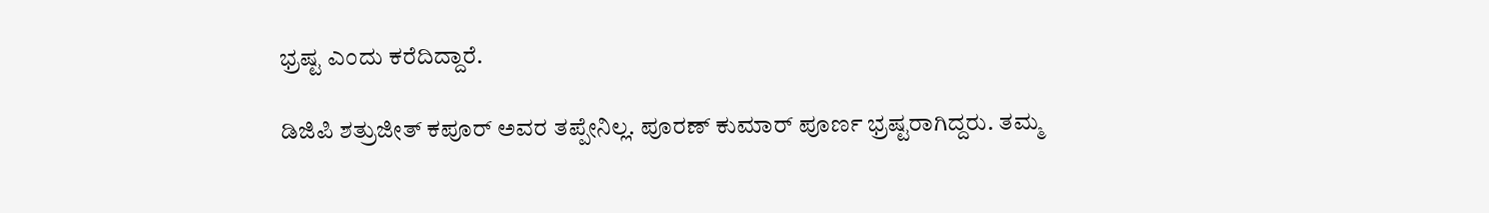ಭ್ರಷ್ಟ ಎಂದು ಕರೆದಿದ್ದಾರೆ.

ಡಿಜಿಪಿ ಶತ್ರುಜೀತ್ ಕಪೂರ್ ಅವರ ತಪ್ಪೇನಿಲ್ಲ. ಪೂರಣ್ ಕುಮಾರ್ ಪೂರ್ಣ ಭ್ರಷ್ಟರಾಗಿದ್ದರು. ತಮ್ಮ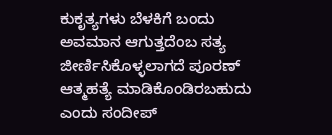ಕುಕೃತ್ಯಗಳು ಬೆಳಕಿಗೆ ಬಂದು ಅವಮಾನ ಆಗುತ್ತದೆಂಬ ಸತ್ಯ ಜೀರ್ಣಿಸಿಕೊಳ್ಳಲಾಗದೆ ಪೂರಣ್ ಆತ್ಮಹತ್ಯೆ ಮಾಡಿಕೊಂಡಿರಬಹುದು ಎಂದು ಸಂದೀಪ್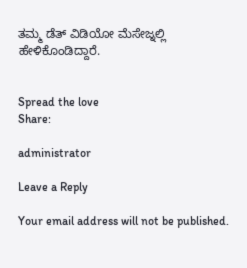ತಮ್ಮ ಡೆತ್ ವಿಡಿಯೋ ಮೆಸೇಜ್ನಲ್ಲಿ ಹೇಳಿಕೊಂಡಿದ್ದಾರೆ.


Spread the love
Share:

administrator

Leave a Reply

Your email address will not be published.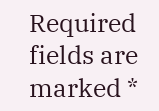Required fields are marked *